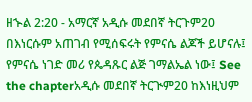ዘኍል 2:20 - አማርኛ አዲሱ መደበኛ ትርጉም20 በእነርሱም አጠገብ የሚሰፍሩት የምናሴ ልጆች ይሆናሉ፤ የምናሴ ነገድ መሪ የጴዳጹር ልጅ ገማልኤል ነው፤ See the chapterአዲሱ መደበኛ ትርጒም20 ከእነዚህም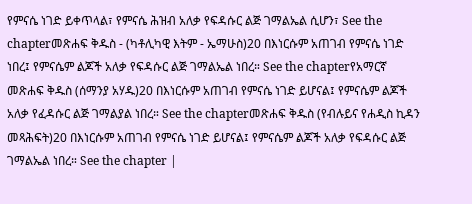የምናሴ ነገድ ይቀጥላል፣ የምናሴ ሕዝብ አለቃ የፍዳሱር ልጅ ገማልኤል ሲሆን፣ See the chapterመጽሐፍ ቅዱስ - (ካቶሊካዊ እትም - ኤማሁስ)20 በእነርሱም አጠገብ የምናሴ ነገድ ነበረ፤ የምናሴም ልጆች አለቃ የፍዳሱር ልጅ ገማልኤል ነበረ። See the chapterየአማርኛ መጽሐፍ ቅዱስ (ሰማንያ አሃዱ)20 በእነርሱም አጠገብ የምናሴ ነገድ ይሆናል፤ የምናሴም ልጆች አለቃ የፈዳሱር ልጅ ገማልያል ነበረ። See the chapterመጽሐፍ ቅዱስ (የብሉይና የሐዲስ ኪዳን መጻሕፍት)20 በእነርሱም አጠገብ የምናሴ ነገድ ይሆናል፤ የምናሴም ልጆች አለቃ የፍዳሱር ልጅ ገማልኤል ነበረ። See the chapter |